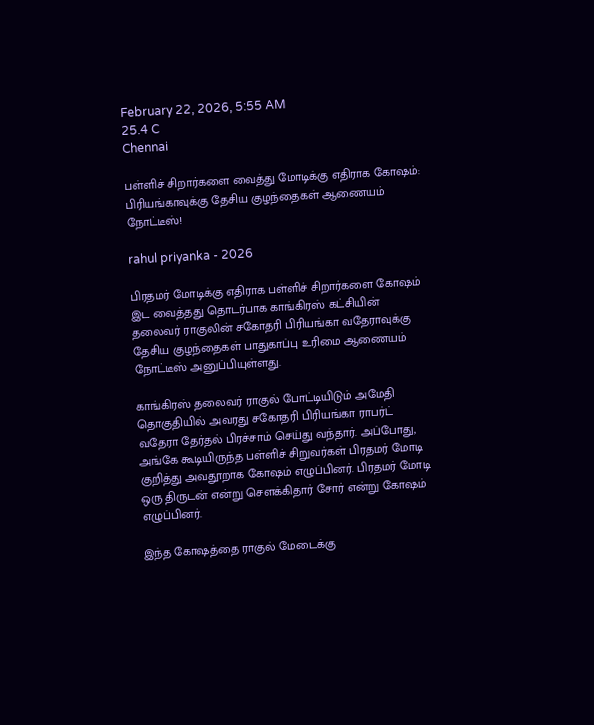February 22, 2026, 5:55 AM
25.4 C
Chennai

பள்ளிச் சிறார்களை வைத்து மோடிக்கு எதிராக கோஷம்: பிரியங்காவுக்கு தேசிய குழந்தைகள் ஆணையம் நோட்டீஸ்!

rahul priyanka - 2026

பிரதமர் மோடிக்கு எதிராக பள்ளிச் சிறார்களை கோஷம் இட வைத்தது தொடர்பாக காங்கிரஸ் கட்சியின் தலைவர் ராகுலின் சகோதரி பிரியங்கா வதேராவுக்கு தேசிய குழந்தைகள் பாதுகாப்பு உரிமை ஆணையம் நோட்டீஸ் அனுப்பியுள்ளது.

காங்கிரஸ் தலைவர் ராகுல் போட்டியிடும் அமேதி தொகுதியில் அவரது சகோதரி பிரியங்கா ராபர்ட் வதேரா தேர்தல் பிரச்சாம் செய்து வந்தார். அப்போது, அங்கே கூடியிருந்த பள்ளிச் சிறுவர்கள் பிரதமர் மோடி குறித்து அவதூறாக கோஷம் எழுப்பினர். பிரதமர் மோடி ஒரு திருடன் என்று சௌக்கிதார் சோர் என்று கோஷம் எழுப்பினர்.

இந்த கோஷத்தை ராகுல் மேடைக்கு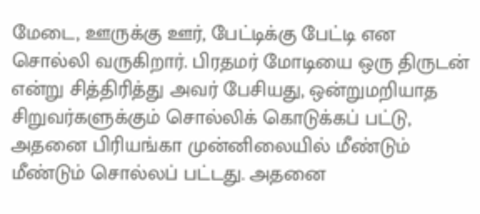மேடை, ஊருக்கு ஊர், பேட்டிக்கு பேட்டி என சொல்லி வருகிறார். பிரதமர் மோடியை ஒரு திருடன் என்று சித்திரித்து அவர் பேசியது, ஒன்றுமறியாத சிறுவர்களுக்கும் சொல்லிக் கொடுக்கப் பட்டு, அதனை பிரியங்கா முன்னிலையில் மீண்டும் மீண்டும் சொல்லப் பட்டது. அதனை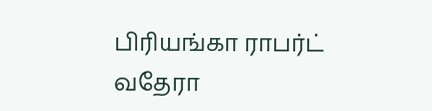பிரியங்கா ராபர்ட் வதேரா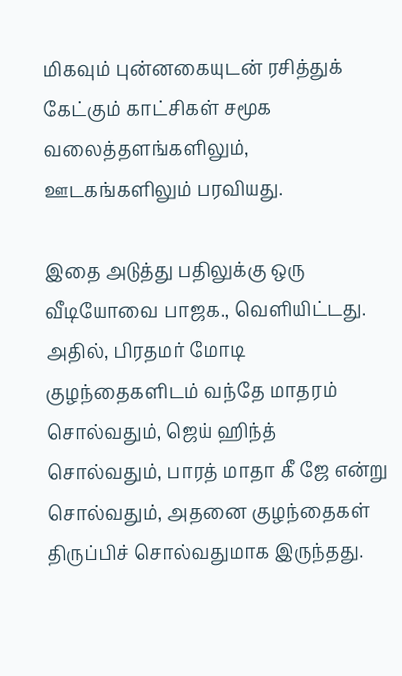மிகவும் புன்னகையுடன் ரசித்துக் கேட்கும் காட்சிகள் சமூக வலைத்தளங்களிலும், ஊடகங்களிலும் பரவியது.

இதை அடுத்து பதிலுக்கு ஒரு வீடியோவை பாஜக., வெளியிட்டது. அதில், பிரதமர் மோடி குழந்தைகளிடம் வந்தே மாதரம் சொல்வதும், ஜெய் ஹிந்த் சொல்வதும், பாரத் மாதா கீ ஜே என்று சொல்வதும், அதனை குழந்தைகள் திருப்பிச் சொல்வதுமாக இருந்தது.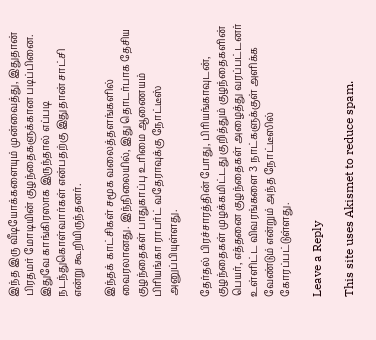இந்த இரு வீடியோக்களையும் முன்வைத்து, இதுதான் பிரதமர் மோடியின் குழந்தைகளுக்கான படிப்பினை. இதுவே காங்கிரஸாக இருந்தால் எப்படி நடந்துகொள்வார்கள் என்பதற்கு இதுதான் சாட்சி என்று கூறியிருந்தனர்.

இந்தக் காட்சிகள் சமூக வலைத்தளங்களில் வைரலானது. இந்நிலையில், இது தொடர்பாக தேசிய குழந்தைகள் பாதுகாப்பு உரிமை ஆணையம் பிரியங்கா ராபர்ட் வதேராவுக்கு நோட்டீஸ் அனுப்பியுள்ளது.

தேர்தல் பிரச்சாரத்தின் போது, பிரியங்காவுடன், குழந்தைகள் முழக்கமிட்டது குறித்தும் குழந்தைகளின் பெயர், எத்தனை குழந்தைகள் அழைத்து வரப்பட்டனர் உள்ளிட்ட விவரங்களை 3 நாட்களுக்குள் அளிக்க வேண்டும் என்றும் அந்த நோட்டீஸில் கோரப்பட்டுள்ளது.

Leave a Reply

This site uses Akismet to reduce spam.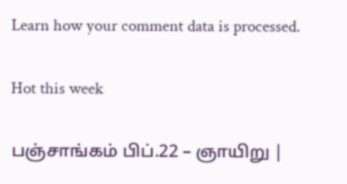Learn how your comment data is processed.

Hot this week

பஞ்சாங்கம் பிப்.22 – ஞாயிறு |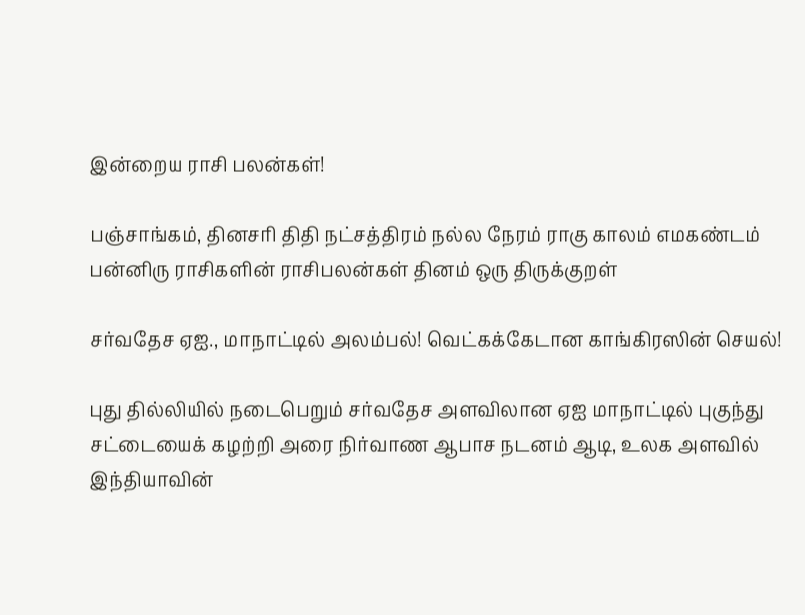இன்றைய ராசி பலன்கள்!

பஞ்சாங்கம், தினசரி திதி நட்சத்திரம் நல்ல நேரம் ராகு காலம் எமகண்டம் பன்னிரு ராசிகளின் ராசிபலன்கள் தினம் ஒரு திருக்குறள்

சர்வதேச ஏஐ., மாநாட்டில் அலம்பல்! வெட்கக்கேடான காங்கிரஸின் செயல்!

புது தில்லியில் நடைபெறும் சர்வதேச அளவிலான ஏஐ மாநாட்டில் புகுந்து சட்டையைக் கழற்றி அரை நிர்வாண ஆபாச நடனம் ஆடி, உலக அளவில் இந்தியாவின்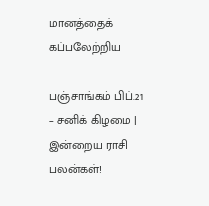மானத்தைக் கப்பலேற்றிய

பஞ்சாங்கம் பிப்.21 – சனிக் கிழமை | இன்றைய ராசி பலன்கள்!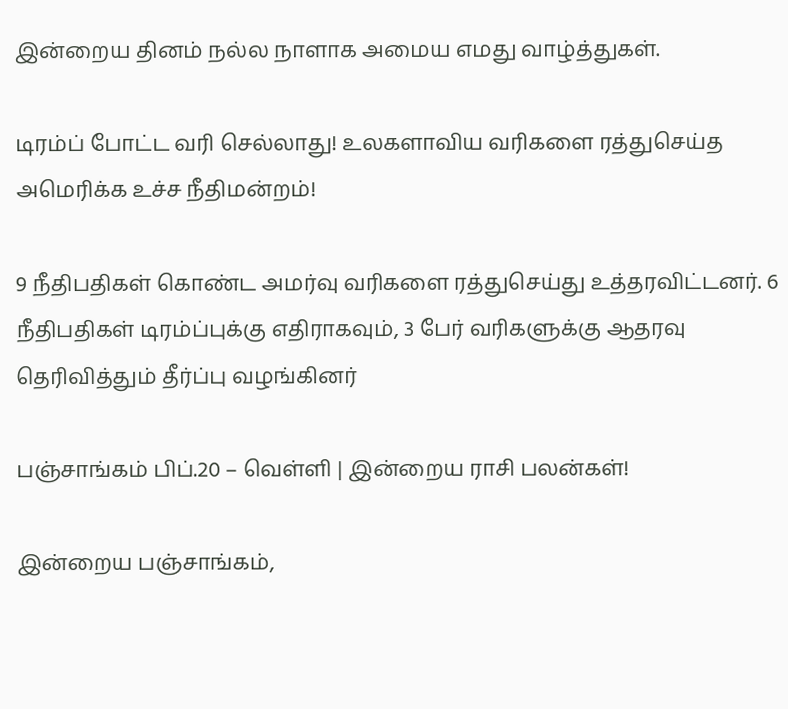இன்றைய தினம் நல்ல நாளாக அமைய எமது வாழ்த்துகள்.

டிரம்ப் போட்ட வரி செல்லாது! உலகளாவிய வரிகளை ரத்துசெய்த அமெரிக்க உச்ச நீதிமன்றம்!

9 நீதிபதிகள் கொண்ட அமர்வு வரிகளை ரத்துசெய்து உத்தரவிட்டனர். 6 நீதிபதிகள் டிரம்ப்புக்கு எதிராகவும், 3 பேர் வரிகளுக்கு ஆதரவு தெரிவித்தும் தீர்ப்பு வழங்கினர்

பஞ்சாங்கம் பிப்.20 – வெள்ளி | இன்றைய ராசி பலன்கள்!

இன்றைய பஞ்சாங்கம்,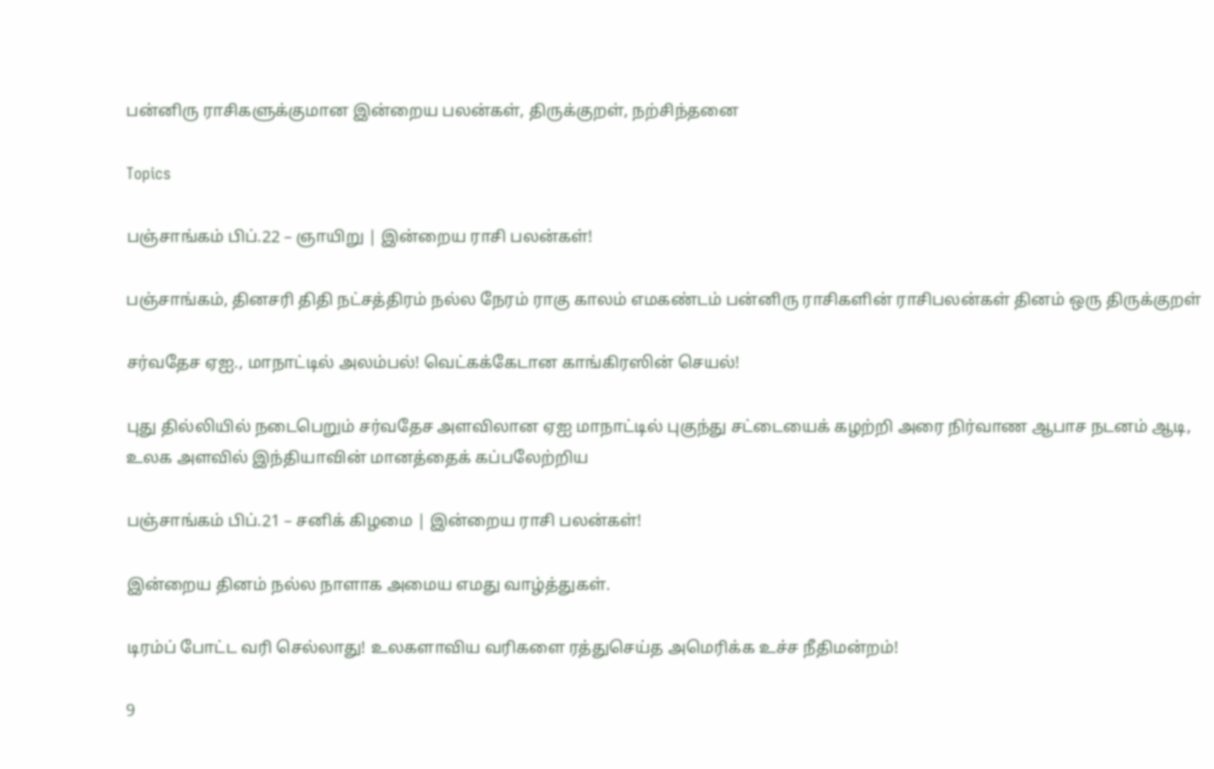பன்னிரு ராசிகளுக்குமான இன்றைய பலன்கள், திருக்குறள், நற்சிந்தனை

Topics

பஞ்சாங்கம் பிப்.22 – ஞாயிறு | இன்றைய ராசி பலன்கள்!

பஞ்சாங்கம், தினசரி திதி நட்சத்திரம் நல்ல நேரம் ராகு காலம் எமகண்டம் பன்னிரு ராசிகளின் ராசிபலன்கள் தினம் ஒரு திருக்குறள்

சர்வதேச ஏஐ., மாநாட்டில் அலம்பல்! வெட்கக்கேடான காங்கிரஸின் செயல்!

புது தில்லியில் நடைபெறும் சர்வதேச அளவிலான ஏஐ மாநாட்டில் புகுந்து சட்டையைக் கழற்றி அரை நிர்வாண ஆபாச நடனம் ஆடி, உலக அளவில் இந்தியாவின் மானத்தைக் கப்பலேற்றிய

பஞ்சாங்கம் பிப்.21 – சனிக் கிழமை | இன்றைய ராசி பலன்கள்!

இன்றைய தினம் நல்ல நாளாக அமைய எமது வாழ்த்துகள்.

டிரம்ப் போட்ட வரி செல்லாது! உலகளாவிய வரிகளை ரத்துசெய்த அமெரிக்க உச்ச நீதிமன்றம்!

9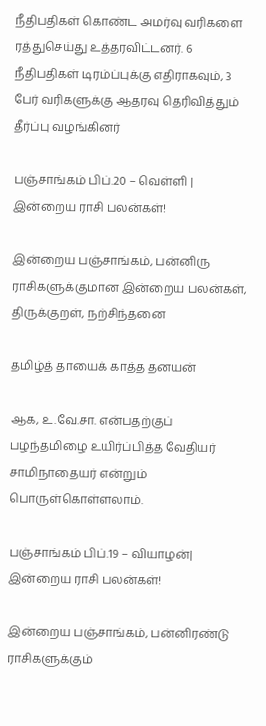நீதிபதிகள் கொண்ட அமர்வு வரிகளை ரத்துசெய்து உத்தரவிட்டனர். 6 நீதிபதிகள் டிரம்ப்புக்கு எதிராகவும், 3 பேர் வரிகளுக்கு ஆதரவு தெரிவித்தும் தீர்ப்பு வழங்கினர்

பஞ்சாங்கம் பிப்.20 – வெள்ளி | இன்றைய ராசி பலன்கள்!

இன்றைய பஞ்சாங்கம், பன்னிரு ராசிகளுக்குமான இன்றைய பலன்கள், திருக்குறள், நற்சிந்தனை

தமிழ்த் தாயைக் காத்த தனயன்

ஆக, உ.வே.சா. என்பதற்குப் பழந்தமிழை உயிர்ப்பித்த வேதியர் சாமிநாதையர் என்றும் பொருள்கொள்ளலாம்.

பஞ்சாங்கம் பிப்.19 – வியாழன்| இன்றைய ராசி பலன்கள்!

இன்றைய பஞ்சாங்கம், பன்னிரண்டு ராசிகளுக்கும்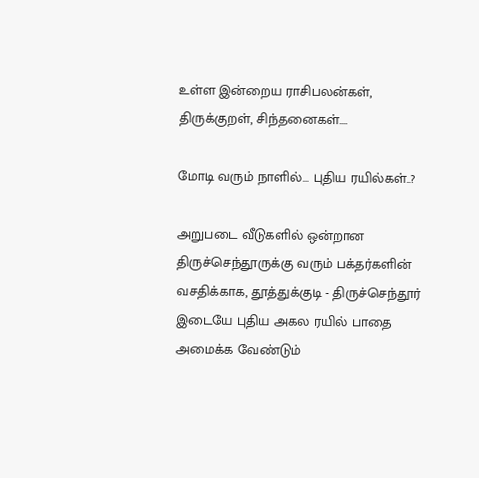உள்ள இன்றைய ராசிபலன்கள், திருக்குறள், சிந்தனைகள்....

மோடி வரும் நாளில்… புதிய ரயில்கள்..?

அறுபடை வீடுகளில் ஒன்றான திருச்செந்தூருக்கு வரும் பக்தர்களின் வசதிக்காக, தூத்துக்குடி - திருச்செந்தூர் இடையே புதிய அகல ரயில் பாதை அமைக்க வேண்டும்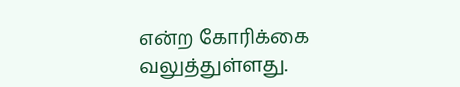என்ற கோரிக்கை வலுத்துள்ளது.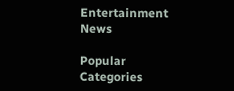Entertainment News

Popular Categories